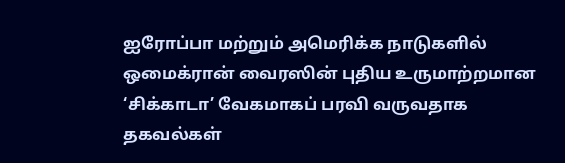ஐரோப்பா மற்றும் அமெரிக்க நாடுகளில் ஒமைக்ரான் வைரஸின் புதிய உருமாற்றமான ‘சிக்காடா’ வேகமாகப் பரவி வருவதாக தகவல்கள்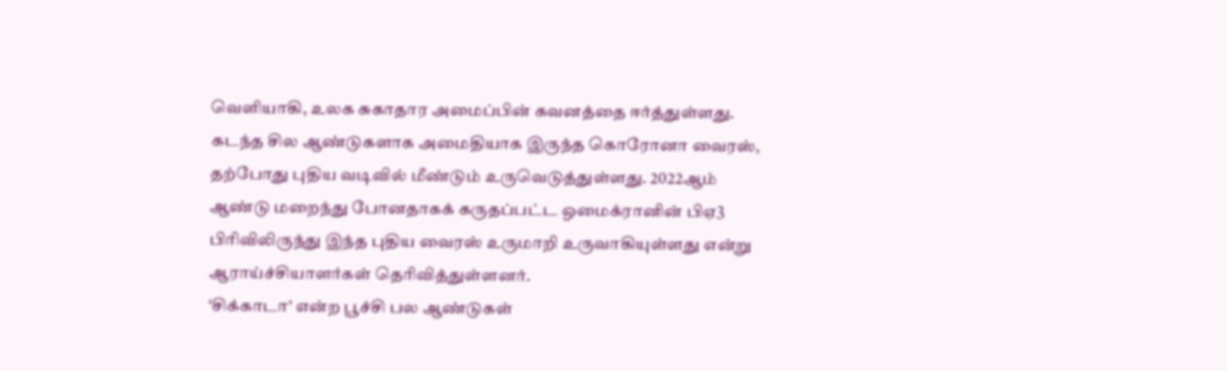வெளியாகி, உலக சுகாதார அமைப்பின் கவனத்தை ஈர்த்துள்ளது.
கடந்த சில ஆண்டுகளாக அமைதியாக இருந்த கொரோனா வைரஸ், தற்போது புதிய வடிவில் மீண்டும் உருவெடுத்துள்ளது. 2022ஆம் ஆண்டு மறைந்து போனதாகக் கருதப்பட்ட ஒமைக்ரானின் பிஏ3 பிரிவிலிருந்து இந்த புதிய வைரஸ் உருமாறி உருவாகியுள்ளது என்று ஆராய்ச்சியாளர்கள் தெரிவித்துள்ளனர்.
‘சிக்காடா’ என்ற பூச்சி பல ஆண்டுகள்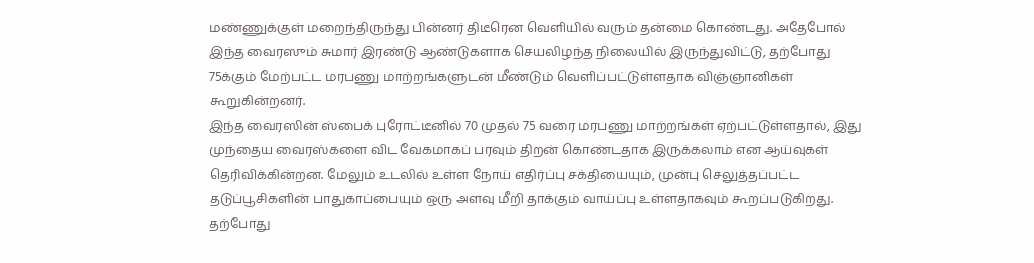மண்ணுக்குள் மறைந்திருந்து பின்னர் திடீரென வெளியில் வரும் தன்மை கொண்டது. அதேபோல் இந்த வைரஸும் சுமார் இரண்டு ஆண்டுகளாக செயலிழந்த நிலையில் இருந்துவிட்டு, தற்போது 75க்கும் மேற்பட்ட மரபணு மாற்றங்களுடன் மீண்டும் வெளிப்பட்டுள்ளதாக விஞ்ஞானிகள் கூறுகின்றனர்.
இந்த வைரஸின் ஸ்பைக் புரோட்டீனில் 70 முதல் 75 வரை மரபணு மாற்றங்கள் ஏற்பட்டுள்ளதால், இது முந்தைய வைரஸ்களை விட வேகமாகப் பரவும் திறன் கொண்டதாக இருக்கலாம் என ஆய்வுகள் தெரிவிக்கின்றன. மேலும் உடலில் உள்ள நோய் எதிர்ப்பு சக்தியையும், முன்பு செலுத்தப்பட்ட தடுப்பூசிகளின் பாதுகாப்பையும் ஒரு அளவு மீறி தாக்கும் வாய்ப்பு உள்ளதாகவும் கூறப்படுகிறது.
தற்போது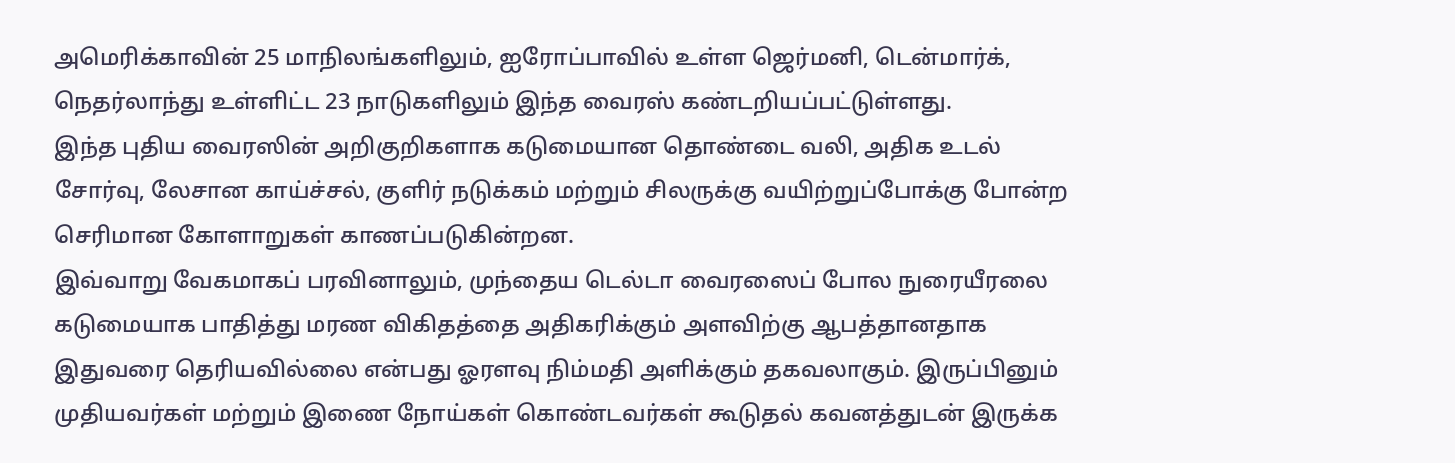அமெரிக்காவின் 25 மாநிலங்களிலும், ஐரோப்பாவில் உள்ள ஜெர்மனி, டென்மார்க், நெதர்லாந்து உள்ளிட்ட 23 நாடுகளிலும் இந்த வைரஸ் கண்டறியப்பட்டுள்ளது.
இந்த புதிய வைரஸின் அறிகுறிகளாக கடுமையான தொண்டை வலி, அதிக உடல் சோர்வு, லேசான காய்ச்சல், குளிர் நடுக்கம் மற்றும் சிலருக்கு வயிற்றுப்போக்கு போன்ற செரிமான கோளாறுகள் காணப்படுகின்றன.
இவ்வாறு வேகமாகப் பரவினாலும், முந்தைய டெல்டா வைரஸைப் போல நுரையீரலை கடுமையாக பாதித்து மரண விகிதத்தை அதிகரிக்கும் அளவிற்கு ஆபத்தானதாக இதுவரை தெரியவில்லை என்பது ஓரளவு நிம்மதி அளிக்கும் தகவலாகும். இருப்பினும் முதியவர்கள் மற்றும் இணை நோய்கள் கொண்டவர்கள் கூடுதல் கவனத்துடன் இருக்க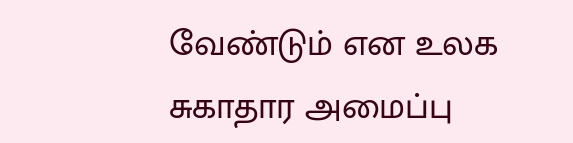வேண்டும் என உலக சுகாதார அமைப்பு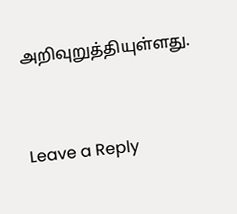அறிவுறுத்தியுள்ளது.



Leave a Reply